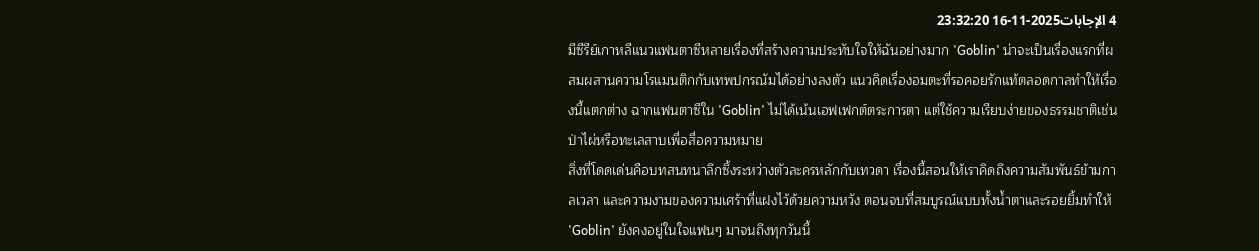4 الإجابات2025-11-16 23:32:20
มีซีรีย์เกาหลีแนวแฟนตาซีหลายเรื่องที่สร้างความประทับใจให้ฉันอย่างมาก 'Goblin' น่าจะเป็นเรื่องแรกที่ผสมผสานความโรแมนติกกับเทพปกรณัมได้อย่างลงตัว แนวคิดเรื่องอมตะที่รอคอยรักแท้ตลอดกาลทำให้เรื่องนี้แตกต่าง ฉากแฟนตาซีใน 'Goblin' ไม่ได้เน้นเอฟเฟกต์ตระการตา แต่ใช้ความเรียบง่ายของธรรมชาติเช่นป่าไผ่หรือทะเลสาบเพื่อสื่อความหมาย
สิ่งที่โดดเด่นคือบทสนทนาลึกซึ้งระหว่างตัวละครหลักกับเทวดา เรื่องนี้สอนให้เราคิดถึงความสัมพันธ์ข้ามกาลเวลา และความงามของความเศร้าที่แฝงไว้ด้วยความหวัง ตอนจบที่สมบูรณ์แบบทั้งน้ำตาและรอยยิ้มทำให้ 'Goblin' ยังคงอยู่ในใจแฟนๆ มาจนถึงทุกวันนี้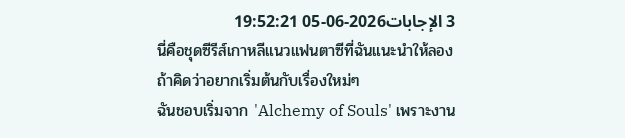3 الإجابات2026-06-05 19:52:21
นี่คือชุดซีรีส์เกาหลีแนวแฟนตาซีที่ฉันแนะนำให้ลองถ้าคิดว่าอยากเริ่มต้นกับเรื่องใหม่ๆ
ฉันชอบเริ่มจาก 'Alchemy of Souls' เพราะงาน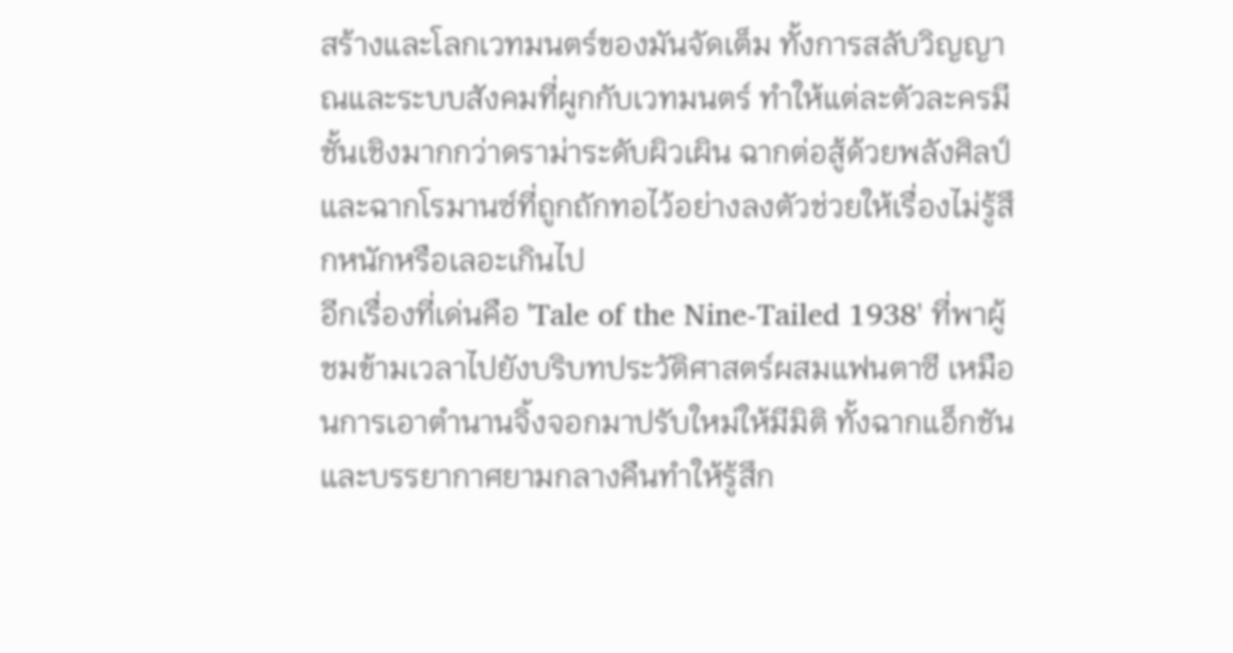สร้างและโลกเวทมนตร์ของมันจัดเต็ม ทั้งการสลับวิญญาณและระบบสังคมที่ผูกกับเวทมนตร์ ทำให้แต่ละตัวละครมีชั้นเชิงมากกว่าดราม่าระดับผิวเผิน ฉากต่อสู้ด้วยพลังศิลป์และฉากโรมานซ์ที่ถูกถักทอไว้อย่างลงตัวช่วยให้เรื่องไม่รู้สึกหนักหรือเลอะเกินไป
อีกเรื่องที่เด่นคือ 'Tale of the Nine-Tailed 1938' ที่พาผู้ชมข้ามเวลาไปยังบริบทประวัติศาสตร์ผสมแฟนตาซี เหมือนการเอาตำนานจิ้งจอกมาปรับใหม่ให้มีมิติ ทั้งฉากแอ็กชันและบรรยากาศยามกลางคืนทำให้รู้สึก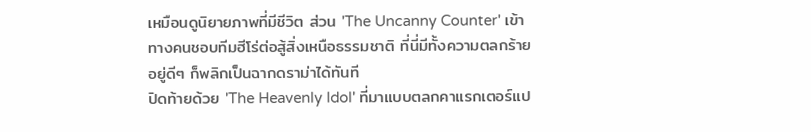เหมือนดูนิยายภาพที่มีชีวิต ส่วน 'The Uncanny Counter' เข้าทางคนชอบทีมฮีโร่ต่อสู้สิ่งเหนือธรรมชาติ ที่นี่มีทั้งความตลกร้าย อยู่ดีๆ ก็พลิกเป็นฉากดราม่าได้ทันที
ปิดท้ายด้วย 'The Heavenly Idol' ที่มาแบบตลกคาแรกเตอร์แป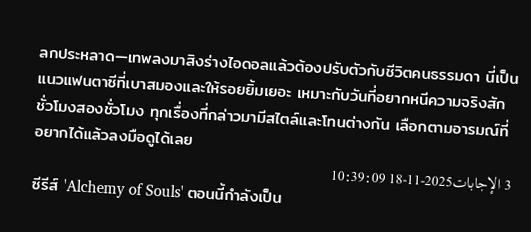ลกประหลาด—เทพลงมาสิงร่างไอดอลแล้วต้องปรับตัวกับชีวิตคนธรรมดา นี่เป็นแนวแฟนตาซีที่เบาสมองและให้รอยยิ้มเยอะ เหมาะกับวันที่อยากหนีความจริงสักชั่วโมงสองชั่วโมง ทุกเรื่องที่กล่าวมามีสไตล์และโทนต่างกัน เลือกตามอารมณ์ที่อยากได้แล้วลงมือดูได้เลย
3 الإجابات2025-11-18 10:39:09
ซีรีส์ 'Alchemy of Souls' ตอนนี้กำลังเป็น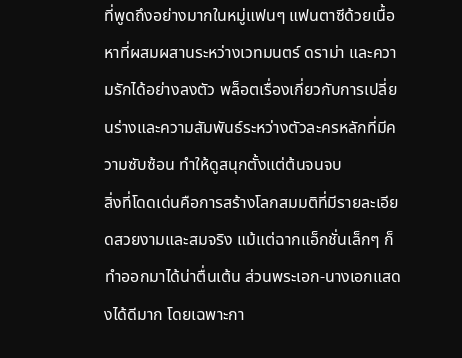ที่พูดถึงอย่างมากในหมู่แฟนๆ แฟนตาซีด้วยเนื้อหาที่ผสมผสานระหว่างเวทมนตร์ ดราม่า และความรักได้อย่างลงตัว พล็อตเรื่องเกี่ยวกับการเปลี่ยนร่างและความสัมพันธ์ระหว่างตัวละครหลักที่มีความซับซ้อน ทำให้ดูสนุกตั้งแต่ต้นจนจบ
สิ่งที่โดดเด่นคือการสร้างโลกสมมติที่มีรายละเอียดสวยงามและสมจริง แม้แต่ฉากแอ็กชั่นเล็กๆ ก็ทำออกมาได้น่าตื่นเต้น ส่วนพระเอก-นางเอกแสดงได้ดีมาก โดยเฉพาะกา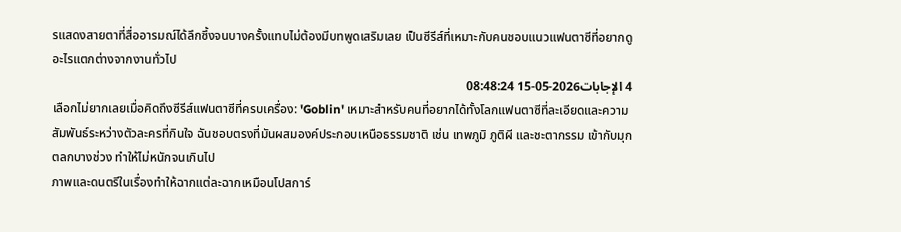รแสดงสายตาที่สื่ออารมณ์ได้ลึกซึ้งจนบางครั้งแทบไม่ต้องมีบทพูดเสริมเลย เป็นซีรีส์ที่เหมาะกับคนชอบแนวแฟนตาซีที่อยากดูอะไรแตกต่างจากงานทั่วไป
4 الإجابات2026-05-15 08:48:24
เลือกไม่ยากเลยเมื่อคิดถึงซีรีส์แฟนตาซีที่ครบเครื่อง: 'Goblin' เหมาะสำหรับคนที่อยากได้ทั้งโลกแฟนตาซีที่ละเอียดและความสัมพันธ์ระหว่างตัวละครที่กินใจ ฉันชอบตรงที่มันผสมองค์ประกอบเหนือธรรมชาติ เช่น เทพภูมิ ภูติผี และชะตากรรม เข้ากับมุกตลกบางช่วง ทำให้ไม่หนักจนเกินไป
ภาพและดนตรีในเรื่องทำให้ฉากแต่ละฉากเหมือนโปสการ์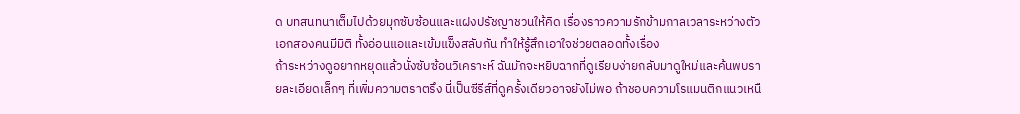ด บทสนทนาเต็มไปด้วยมุกซับซ้อนและแฝงปรัชญาชวนให้คิด เรื่องราวความรักข้ามกาลเวลาระหว่างตัวเอกสองคนมีมิติ ทั้งอ่อนแอและเข้มแข็งสลับกัน ทำให้รู้สึกเอาใจช่วยตลอดทั้งเรื่อง
ถ้าระหว่างดูอยากหยุดแล้วนั่งซับซ้อนวิเคราะห์ ฉันมักจะหยิบฉากที่ดูเรียบง่ายกลับมาดูใหม่และค้นพบรายละเอียดเล็กๆ ที่เพิ่มความตราตรึง นี่เป็นซีรีส์ที่ดูครั้งเดียวอาจยังไม่พอ ถ้าชอบความโรแมนติกแนวเหนื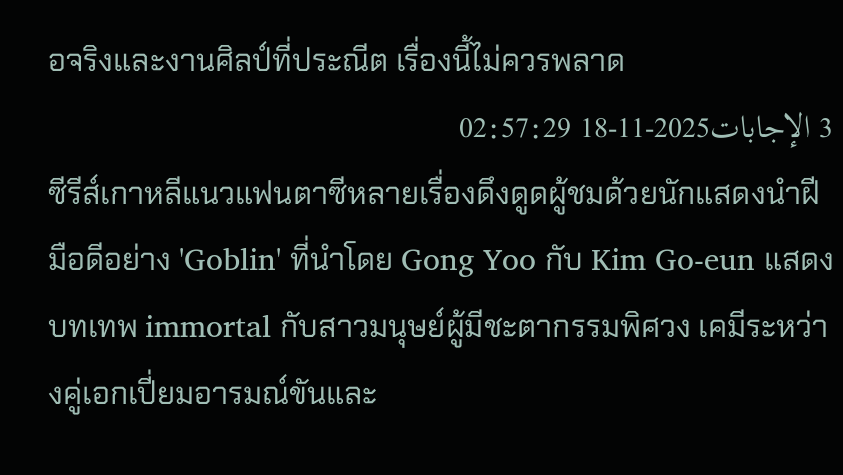อจริงและงานศิลป์ที่ประณีต เรื่องนี้ไม่ควรพลาด
3 الإجابات2025-11-18 02:57:29
ซีรีส์เกาหลีแนวแฟนตาซีหลายเรื่องดึงดูดผู้ชมด้วยนักแสดงนำฝีมือดีอย่าง 'Goblin' ที่นำโดย Gong Yoo กับ Kim Go-eun แสดงบทเทพ immortal กับสาวมนุษย์ผู้มีชะตากรรมพิศวง เคมีระหว่างคู่เอกเปี่ยมอารมณ์ขันและ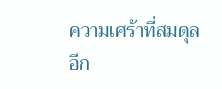ความเศร้าที่สมดุล
อีก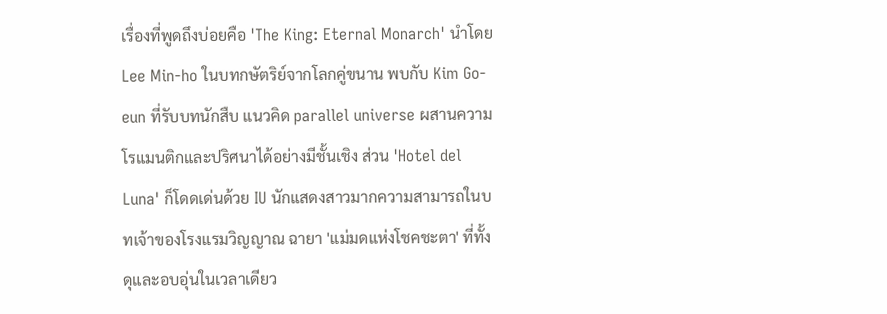เรื่องที่พูดถึงบ่อยคือ 'The King: Eternal Monarch' นำโดย Lee Min-ho ในบทกษัตริย์จากโลกคู่ขนาน พบกับ Kim Go-eun ที่รับบทนักสืบ แนวคิด parallel universe ผสานความโรแมนติกและปริศนาได้อย่างมีชั้นเชิง ส่วน 'Hotel del Luna' ก็โดดเด่นด้วย IU นักแสดงสาวมากความสามารถในบทเจ้าของโรงแรมวิญญาณ ฉายา 'แม่มดแห่งโชคชะตา' ที่ทั้งดุและอบอุ่นในเวลาเดียว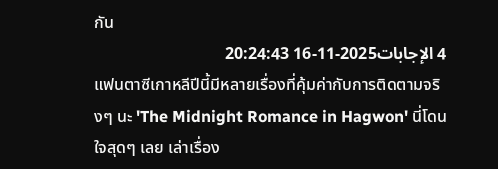กัน
4 الإجابات2025-11-16 20:24:43
แฟนตาซีเกาหลีปีนี้มีหลายเรื่องที่คุ้มค่ากับการติดตามจริงๆ นะ 'The Midnight Romance in Hagwon' นี่โดนใจสุดๆ เลย เล่าเรื่อง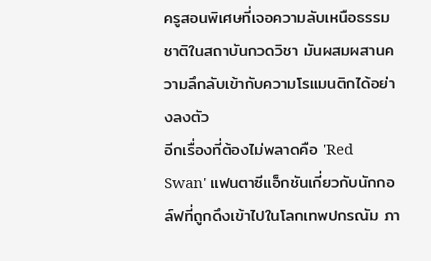ครูสอนพิเศษที่เจอความลับเหนือธรรมชาติในสถาบันกวดวิชา มันผสมผสานความลึกลับเข้ากับความโรแมนติกได้อย่างลงตัว
อีกเรื่องที่ต้องไม่พลาดคือ 'Red Swan' แฟนตาซีแอ็กชันเกี่ยวกับนักกอล์ฟที่ถูกดึงเข้าไปในโลกเทพปกรณัม ภา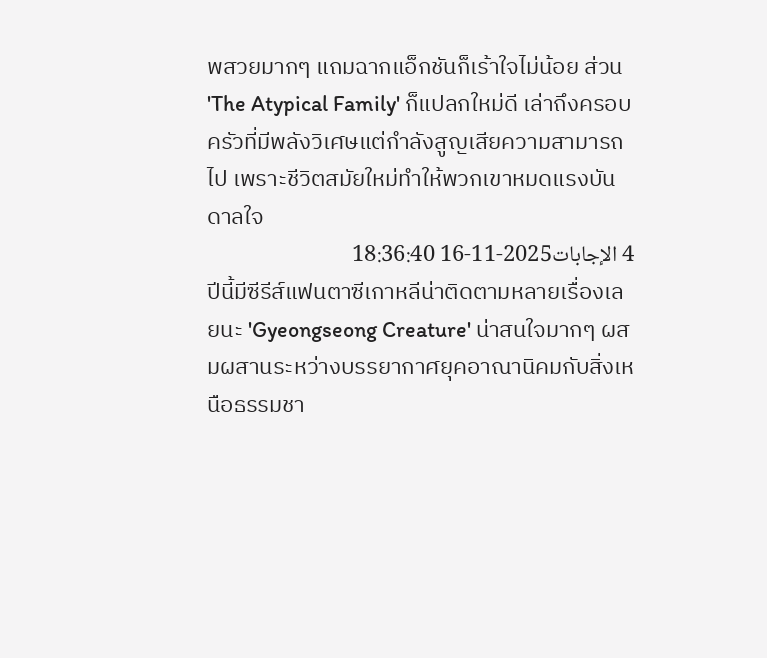พสวยมากๆ แถมฉากแอ็กชันก็เร้าใจไม่น้อย ส่วน 'The Atypical Family' ก็แปลกใหม่ดี เล่าถึงครอบครัวที่มีพลังวิเศษแต่กำลังสูญเสียความสามารถไป เพราะชีวิตสมัยใหม่ทำให้พวกเขาหมดแรงบันดาลใจ
4 الإجابات2025-11-16 18:36:40
ปีนี้มีซีรีส์แฟนตาซีเกาหลีน่าติดตามหลายเรื่องเลยนะ 'Gyeongseong Creature' น่าสนใจมากๆ ผสมผสานระหว่างบรรยากาศยุคอาณานิคมกับสิ่งเหนือธรรมชา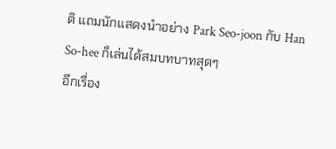ติ แถมนักแสดงนำอย่าง Park Seo-joon กับ Han So-hee ก็เล่นได้สมบทบาทสุดๆ
อีกเรื่อง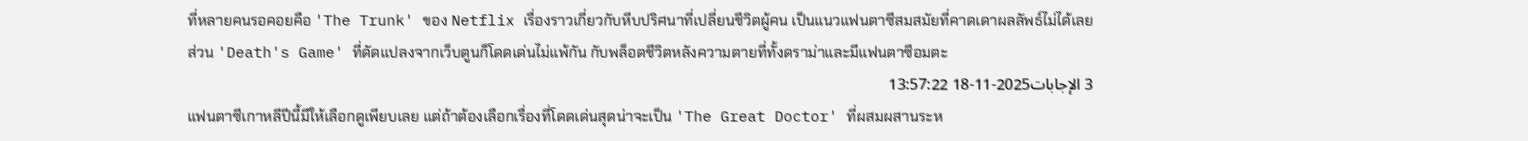ที่หลายคนรอคอยคือ 'The Trunk' ของ Netflix เรื่องราวเกี่ยวกับหีบปริศนาที่เปลี่ยนชีวิตผู้คน เป็นแนวแฟนตาซีสมสมัยที่คาดเดาผลลัพธ์ไม่ได้เลย ส่วน 'Death's Game' ที่ดัดแปลงจากเว็บตูนก็โดดเด่นไม่แพ้กัน กับพล็อตชีวิตหลังความตายที่ทั้งดราม่าและมีแฟนตาซีอมตะ
3 الإجابات2025-11-18 13:57:22
แฟนตาซีเกาหลีปีนี้มีให้เลือกดูเพียบเลย แต่ถ้าต้องเลือกเรื่องที่โดดเด่นสุดน่าจะเป็น 'The Great Doctor' ที่ผสมผสานระห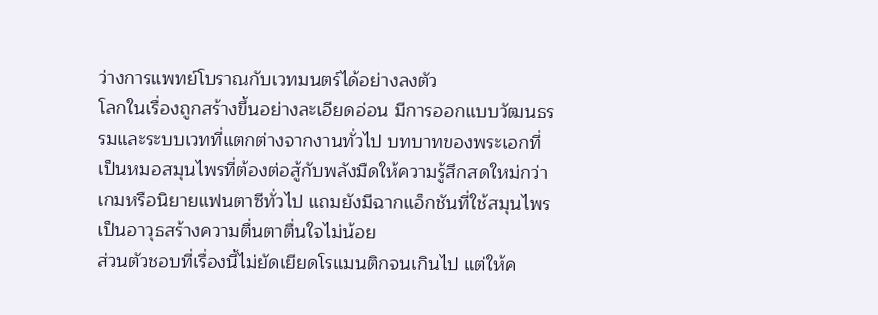ว่างการแพทย์โบราณกับเวทมนตร์ได้อย่างลงตัว
โลกในเรื่องถูกสร้างขึ้นอย่างละเอียดอ่อน มีการออกแบบวัฒนธรรมและระบบเวทที่แตกต่างจากงานทั่วไป บทบาทของพระเอกที่เป็นหมอสมุนไพรที่ต้องต่อสู้กับพลังมืดให้ความรู้สึกสดใหม่กว่าเกมหรือนิยายแฟนตาซีทั่วไป แถมยังมีฉากแอ็กชันที่ใช้สมุนไพรเป็นอาวุธสร้างความตื่นตาตื่นใจไม่น้อย
ส่วนตัวชอบที่เรื่องนี้ไม่ยัดเยียดโรแมนติกจนเกินไป แต่ให้ค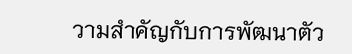วามสำคัญกับการพัฒนาตัว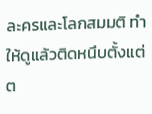ละครและโลกสมมติ ทำให้ดูแล้วติดหนึบตั้งแต่ต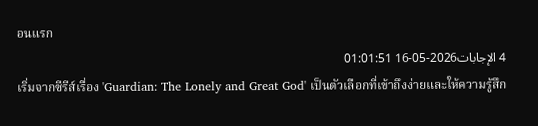อนแรก
4 الإجابات2026-05-16 01:01:51
เริ่มจากซีรีส์เรื่อง 'Guardian: The Lonely and Great God' เป็นตัวเลือกที่เข้าถึงง่ายและให้ความรู้สึก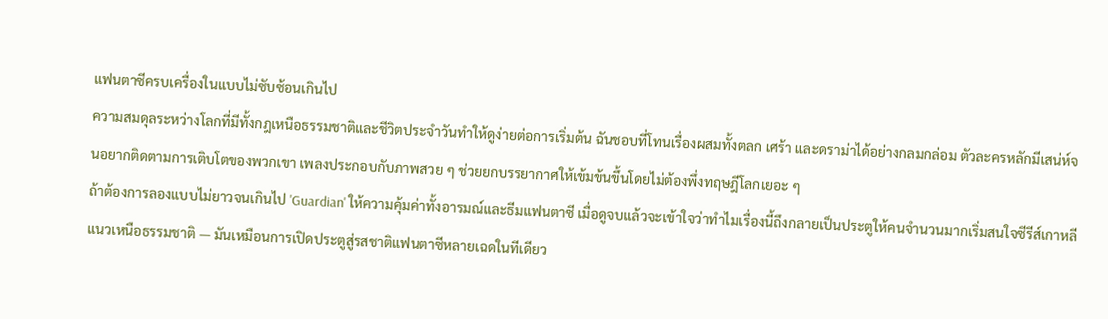แฟนตาซีครบเครื่องในแบบไม่ซับซ้อนเกินไป
ความสมดุลระหว่างโลกที่มีทั้งกฎเหนือธรรมชาติและชีวิตประจำวันทำให้ดูง่ายต่อการเริ่มต้น ฉันชอบที่โทนเรื่องผสมทั้งตลก เศร้า และดราม่าได้อย่างกลมกล่อม ตัวละครหลักมีเสน่ห์จนอยากติดตามการเติบโตของพวกเขา เพลงประกอบกับภาพสวย ๆ ช่วยยกบรรยากาศให้เข้มข้นขึ้นโดยไม่ต้องพึ่งทฤษฎีโลกเยอะ ๆ
ถ้าต้องการลองแบบไม่ยาวจนเกินไป 'Guardian' ให้ความคุ้มค่าทั้งอารมณ์และธีมแฟนตาซี เมื่อดูจบแล้วจะเข้าใจว่าทำไมเรื่องนี้ถึงกลายเป็นประตูให้คนจำนวนมากเริ่มสนใจซีรีส์เกาหลีแนวเหนือธรรมชาติ — มันเหมือนการเปิดประตูสู่รสชาติแฟนตาซีหลายเฉดในทีเดียว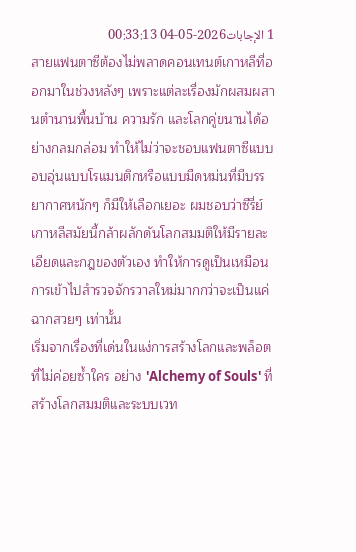1 الإجابات2026-05-04 00:33:13
สายแฟนตาซีต้องไม่พลาดคอนเทนต์เกาหลีที่ออกมาในช่วงหลังๆ เพราะแต่ละเรื่องมักผสมผสานตำนานพื้นบ้าน ความรัก และโลกคู่ขนานได้อย่างกลมกล่อม ทำให้ไม่ว่าจะชอบแฟนตาซีแบบอบอุ่นแบบโรแมนติกหรือแบบมืดหม่นที่มีบรรยากาศหนักๆ ก็มีให้เลือกเยอะ ผมชอบว่าซีรี่ย์เกาหลีสมัยนี้กล้าผลักดันโลกสมมติให้มีรายละเอียดและกฎของตัวเอง ทำให้การดูเป็นเหมือนการเข้าไปสำรวจจักรวาลใหม่มากกว่าจะเป็นแค่ฉากสวยๆ เท่านั้น
เริ่มจากเรื่องที่เด่นในแง่การสร้างโลกและพล็อตที่ไม่ค่อยซ้ำใคร อย่าง 'Alchemy of Souls' ที่สร้างโลกสมมติและระบบเวท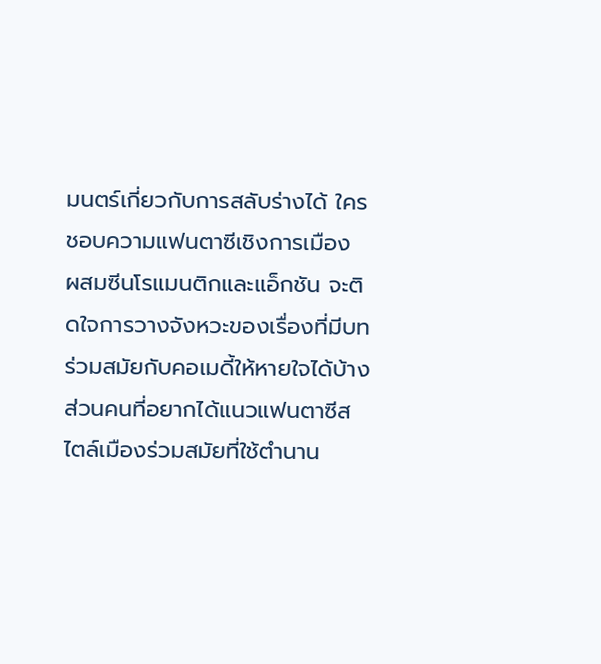มนตร์เกี่ยวกับการสลับร่างได้ ใครชอบความแฟนตาซีเชิงการเมือง ผสมซีนโรแมนติกและแอ็กชัน จะติดใจการวางจังหวะของเรื่องที่มีบทร่วมสมัยกับคอเมดี้ให้หายใจได้บ้าง ส่วนคนที่อยากได้แนวแฟนตาซีสไตล์เมืองร่วมสมัยที่ใช้ตำนาน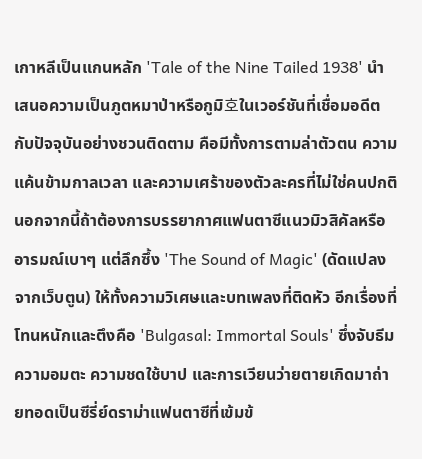เกาหลีเป็นแกนหลัก 'Tale of the Nine Tailed 1938' นำเสนอความเป็นภูตหมาป่าหรือกูมิ호ในเวอร์ชันที่เชื่อมอดีตกับปัจจุบันอย่างชวนติดตาม คือมีทั้งการตามล่าตัวตน ความแค้นข้ามกาลเวลา และความเศร้าของตัวละครที่ไม่ใช่คนปกติ นอกจากนี้ถ้าต้องการบรรยากาศแฟนตาซีแนวมิวสิคัลหรืออารมณ์เบาๆ แต่ลึกซึ้ง 'The Sound of Magic' (ดัดแปลงจากเว็บตูน) ให้ทั้งความวิเศษและบทเพลงที่ติดหัว อีกเรื่องที่โทนหนักและตึงคือ 'Bulgasal: Immortal Souls' ซึ่งจับธีมความอมตะ ความชดใช้บาป และการเวียนว่ายตายเกิดมาถ่ายทอดเป็นซีรี่ย์ดราม่าแฟนตาซีที่เข้มข้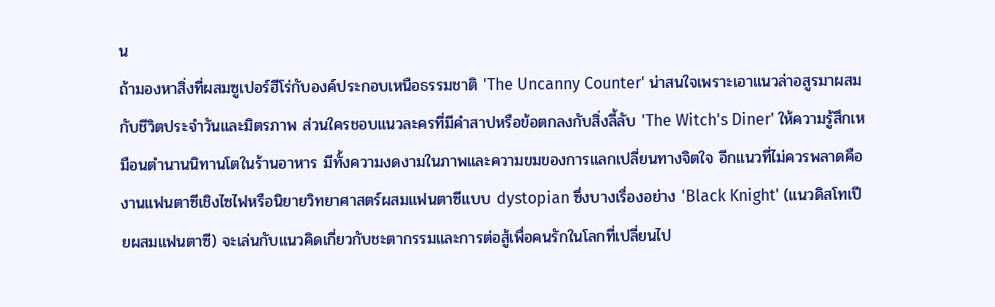น
ถ้ามองหาสิ่งที่ผสมซูเปอร์ฮีโร่กับองค์ประกอบเหนือธรรมชาติ 'The Uncanny Counter' น่าสนใจเพราะเอาแนวล่าอสูรมาผสมกับชีวิตประจำวันและมิตรภาพ ส่วนใครชอบแนวละครที่มีคำสาปหรือข้อตกลงกับสิ่งลี้ลับ 'The Witch's Diner' ให้ความรู้สึกเหมือนตำนานนิทานโตในร้านอาหาร มีทั้งความงดงามในภาพและความขมของการแลกเปลี่ยนทางจิตใจ อีกแนวที่ไม่ควรพลาดคืองานแฟนตาซีเชิงไซไฟหรือนิยายวิทยาศาสตร์ผสมแฟนตาซีแบบ dystopian ซึ่งบางเรื่องอย่าง 'Black Knight' (แนวดิสโทเปียผสมแฟนตาซี) จะเล่นกับแนวคิดเกี่ยวกับชะตากรรมและการต่อสู้เพื่อคนรักในโลกที่เปลี่ยนไป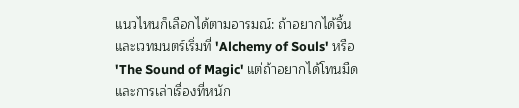แนวไหนก็เลือกได้ตามอารมณ์: ถ้าอยากได้จิ้นและเวทมนตร์เริ่มที่ 'Alchemy of Souls' หรือ 'The Sound of Magic' แต่ถ้าอยากได้โทนมืดและการเล่าเรื่องที่หนัก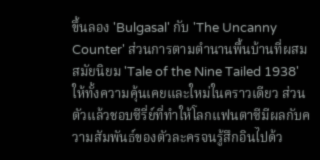ขึ้นลอง 'Bulgasal' กับ 'The Uncanny Counter' ส่วนการตามตำนานพื้นบ้านที่ผสมสมัยนิยม 'Tale of the Nine Tailed 1938' ให้ทั้งความคุ้นเคยและใหม่ในคราวเดียว ส่วนตัวแล้วชอบซีรี่ย์ที่ทำให้โลกแฟนตาซีมีผลกับความสัมพันธ์ของตัวละครจนรู้สึกอินไปด้ว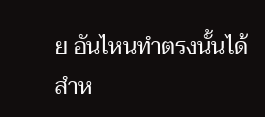ย อันไหนทำตรงนั้นได้สำห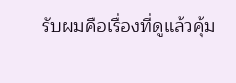รับผมคือเรื่องที่ดูแล้วคุ้ม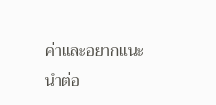ค่าและอยากแนะนำต่อ